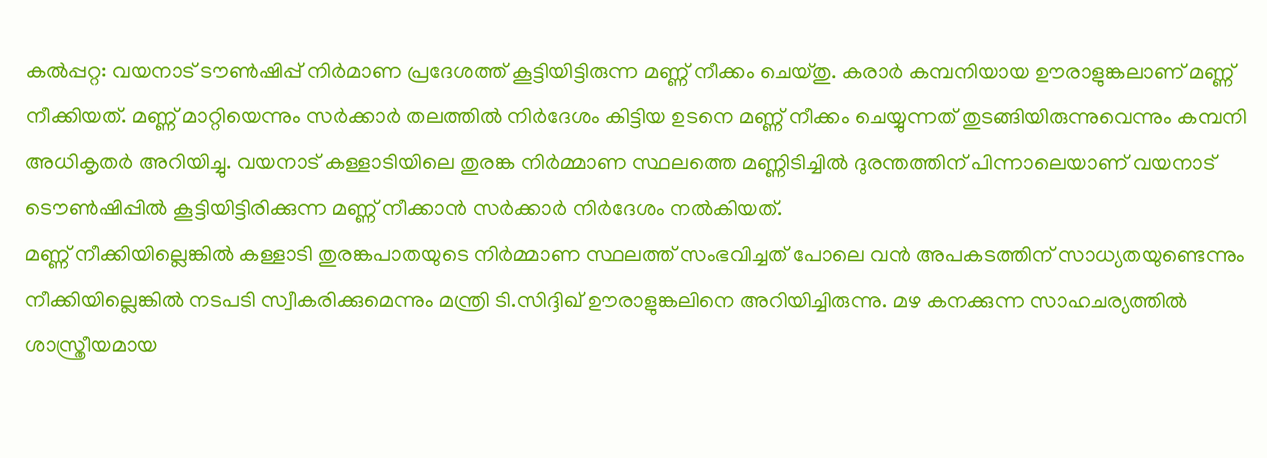കൽപ്പറ്റ: വയനാട് ടൗൺഷിപ്പ് നിർമാണ പ്രദേശത്ത് കൂട്ടിയിട്ടിരുന്ന മണ്ണ് നീക്കം ചെയ്തു. കരാർ കമ്പനിയായ ഊരാളുങ്കലാണ് മണ്ണ് നീക്കിയത്. മണ്ണ് മാറ്റിയെന്നും സർക്കാർ തലത്തിൽ നിർദേശം കിട്ടിയ ഉടനെ മണ്ണ് നീക്കം ചെയ്യുന്നത് തുടങ്ങിയിരുന്നുവെന്നും കമ്പനി അധികൃതർ അറിയിച്ചു. വയനാട് കള്ളാടിയിലെ തുരങ്ക നിർമ്മാണ സ്ഥലത്തെ മണ്ണിടിച്ചിൽ ദുരന്തത്തിന് പിന്നാലെയാണ് വയനാട് ടൌൺഷിപ്പിൽ കൂട്ടിയിട്ടിരിക്കുന്ന മണ്ണ് നീക്കാൻ സർക്കാർ നിർദേശം നൽകിയത്.
മണ്ണ് നീക്കിയില്ലെങ്കിൽ കള്ളാടി തുരങ്കപാതയുടെ നിർമ്മാണ സ്ഥലത്ത് സംഭവിച്ചത് പോലെ വൻ അപകടത്തിന് സാധ്യതയുണ്ടെന്നും നീക്കിയില്ലെങ്കിൽ നടപടി സ്വീകരിക്കുമെന്നും മന്ത്രി ടി.സിദ്ദിഖ് ഊരാളുങ്കലിനെ അറിയിച്ചിരുന്നു. മഴ കനക്കുന്ന സാഹചര്യത്തിൽ ശാസ്ത്രീയമായ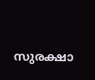സുരക്ഷാ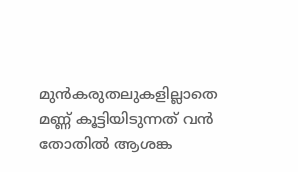മുൻകരുതലുകളില്ലാതെ മണ്ണ് കൂട്ടിയിടുന്നത് വൻ തോതിൽ ആശങ്ക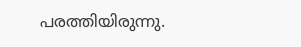പരത്തിയിരുന്നു.